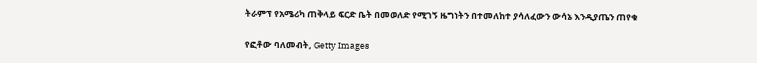ትራምፕ የአሜሪካ ጠቅላይ ፍርድ ቤት በመወለድ የሚገኝ ዜግነትን በተመለከተ ያሳለፈውን ውሳኔ እንዲያጤን ጠየቁ

የፎቶው ባለመብት, Getty Images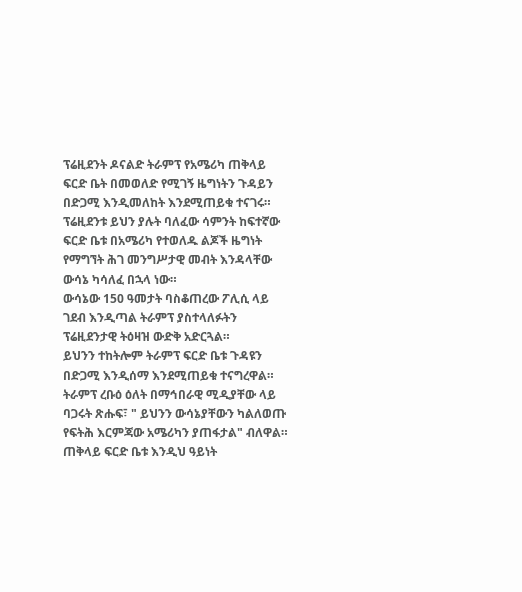ፕሬዚደንት ዶናልድ ትራምፕ የአሜሪካ ጠቅላይ ፍርድ ቤት በመወለድ የሚገኝ ዜግነትን ጉዳይን በድጋሚ እንዲመለከት እንደሚጠይቁ ተናገሩ።
ፕሬዚደንቱ ይህን ያሉት ባለፈው ሳምንት ከፍተኛው ፍርድ ቤቱ በአሜሪካ የተወለዱ ልጆች ዜግነት የማግኘት ሕገ መንግሥታዊ መብት እንዳላቸው ውሳኔ ካሳለፈ በኋላ ነው።
ውሳኔው 150 ዓመታት ባስቆጠረው ፖሊሲ ላይ ገደብ እንዲጣል ትራምፕ ያስተላለፉትን ፕሬዚደንታዊ ትዕዛዝ ውድቅ አድርጓል።
ይህንን ተከትሎም ትራምፕ ፍርድ ቤቱ ጉዳዩን በድጋሚ እንዲሰማ እንደሚጠይቁ ተናግረዋል።
ትራምፕ ረቡዕ ዕለት በማኅበራዊ ሚዲያቸው ላይ ባጋሩት ጽሑፍ፣ " ይህንን ውሳኔያቸውን ካልለወጡ የፍትሕ እርምጃው አሜሪካን ያጠፋታል" ብለዋል።
ጠቅላይ ፍርድ ቤቱ እንዲህ ዓይነት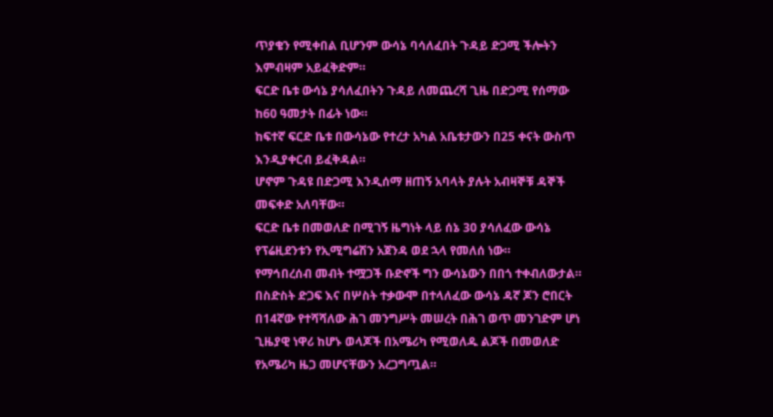ጥያቄን የሚቀበል ቢሆንም ውሳኔ ባሳለፈበት ጉዳይ ድጋሚ ችሎትን እምብዛም አይፈቅድም።
ፍርድ ቤቱ ውሳኔ ያሳለፈበትን ጉዳይ ለመጨረሻ ጊዜ በድጋሚ የሰማው ከ60 ዓመታት በፊት ነው።
ከፍተኛ ፍርድ ቤቱ በውሳኔው የተረታ አካል አቤቱታውን በ25 ቀናት ውስጥ እንዲያቀርብ ይፈቅዳል።
ሆኖም ጉዳዩ በድጋሚ እንዲሰማ ዘጠኝ አባላት ያሉት አብዛኞቹ ዳኞች መፍቀድ አለባቸው።
ፍርድ ቤቱ በመወለድ በሚገኝ ዜግነት ላይ ሰኔ 30 ያሳለፈው ውሳኔ የፕሬዚደንቱን የኢሚግሬሽን አጀንዳ ወደ ኋላ የመለሰ ነው።
የማኅበረሰብ መብት ተሟጋች ቡድኖች ግን ውሳኔውን በበጎ ተቀብለውታል።
በስድስት ድጋፍ እና በሦስት ተቃውሞ በተላለፈው ውሳኔ ዳኛ ጆን ሮበርት በ14ኛው የተሻሻለው ሕገ መንግሥት መሠረት በሕገ ወጥ መንገድም ሆነ ጊዜያዊ ነዋሪ ከሆኑ ወላጆች በአሜሪካ የሚወለዱ ልጆች በመወለድ የአሜሪካ ዜጋ መሆናቸውን አረጋግጧል።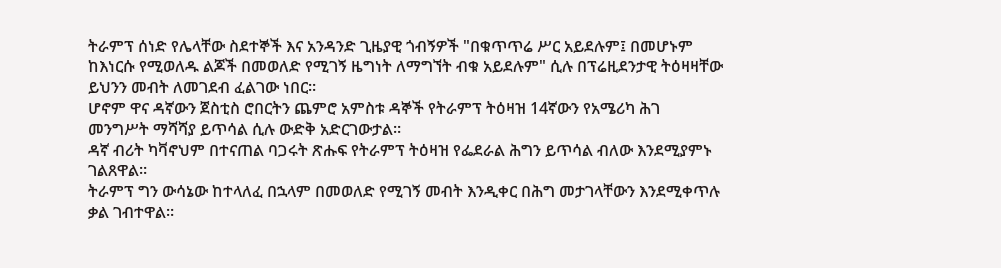ትራምፕ ሰነድ የሌላቸው ስደተኞች እና አንዳንድ ጊዜያዊ ጎብኝዎች "በቁጥጥሬ ሥር አይደሉም፤ በመሆኑም ከእነርሱ የሚወለዱ ልጆች በመወለድ የሚገኝ ዜግነት ለማግኘት ብቁ አይደሉም" ሲሉ በፕሬዚደንታዊ ትዕዛዛቸው ይህንን መብት ለመገደብ ፈልገው ነበር።
ሆኖም ዋና ዳኛውን ጀስቲስ ሮበርትን ጨምሮ አምስቱ ዳኞች የትራምፕ ትዕዛዝ 14ኛውን የአሜሪካ ሕገ መንግሥት ማሻሻያ ይጥሳል ሲሉ ውድቅ አድርገውታል።
ዳኛ ብሪት ካቫኖህም በተናጠል ባጋሩት ጽሑፍ የትራምፕ ትዕዛዝ የፌደራል ሕግን ይጥሳል ብለው እንደሚያምኑ ገልጸዋል።
ትራምፕ ግን ውሳኔው ከተላለፈ በኋላም በመወለድ የሚገኝ መብት እንዲቀር በሕግ መታገላቸውን እንደሚቀጥሉ ቃል ገብተዋል።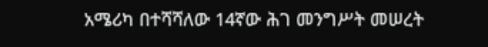አሜሪካ በተሻሻለው 14ኛው ሕገ መንግሥት መሠረት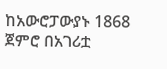ከአውሮፓውያኑ 1868 ጀምሮ በአገሪቷ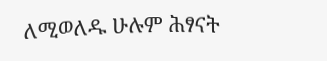ለሚወለዱ ሁሉም ሕፃናት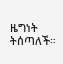ዜግነት ትሰጣለች።